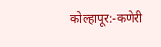कोल्हापूर:-कणेरी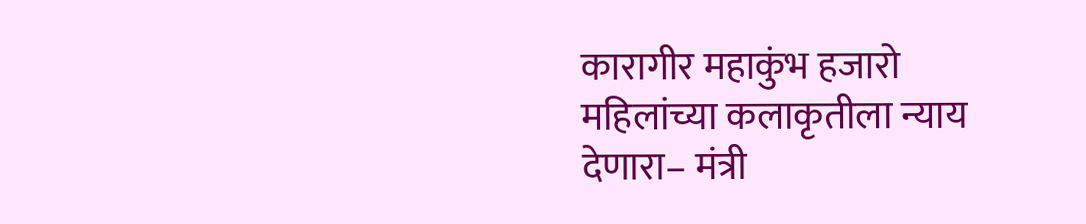कारागीर महाकुंभ हजारो महिलांच्या कलाकृतीला न्याय देणारा– मंत्री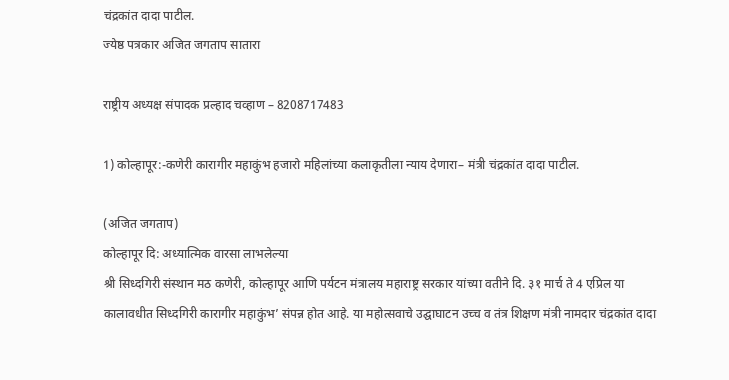चंद्रकांत दादा पाटील.
ज्येष्ठ पत्रकार अजित जगताप सातारा

राष्ट्रीय अध्यक्ष संपादक प्रल्हाद चव्हाण – 8208717483

1) कोल्हापूर:-कणेरी कारागीर महाकुंभ हजारो महिलांच्या कलाकृतीला न्याय देणारा– मंत्री चंद्रकांत दादा पाटील.

(अजित जगताप)
कोल्हापूर दि: अध्यात्मिक वारसा लाभलेल्या
श्री सिध्दगिरी संस्थान मठ कणेरी, कोल्हापूर आणि पर्यटन मंत्रालय महाराष्ट्र सरकार यांच्या वतीने दि. ३१ मार्च ते 4 एप्रिल या कालावधीत सिध्दगिरी कारागीर महाकुंभ’ संपन्न होत आहे. या महोत्सवाचे उद्घाघाटन उच्च व तंत्र शिक्षण मंत्री नामदार चंद्रकांत दादा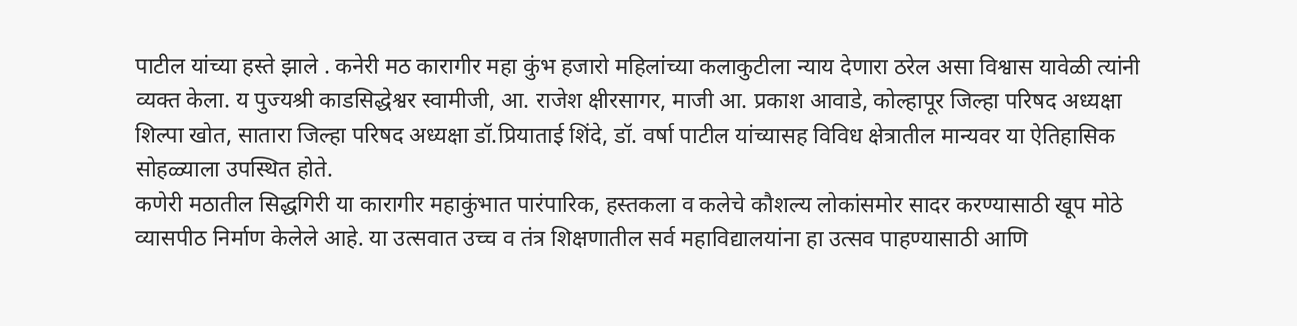पाटील यांच्या हस्ते झाले . कनेरी मठ कारागीर महा कुंभ हजारो महिलांच्या कलाकुटीला न्याय देणारा ठरेल असा विश्वास यावेळी त्यांनी व्यक्त केला. य पुज्यश्री काडसिद्धेश्वर स्वामीजी, आ. राजेश क्षीरसागर, माजी आ. प्रकाश आवाडे, कोल्हापूर जिल्हा परिषद अध्यक्षा शिल्पा खोत, सातारा जिल्हा परिषद अध्यक्षा डॉ.प्रियाताई शिंदे, डॉ. वर्षा पाटील यांच्यासह विविध क्षेत्रातील मान्यवर या ऐतिहासिक सोहळ्याला उपस्थित होते.
कणेरी मठातील सिद्धगिरी या कारागीर महाकुंभात पारंपारिक, हस्तकला व कलेचे कौशल्य लोकांसमोर सादर करण्यासाठी खूप मोठे व्यासपीठ निर्माण केलेले आहे. या उत्सवात उच्च व तंत्र शिक्षणातील सर्व महाविद्यालयांना हा उत्सव पाहण्यासाठी आणि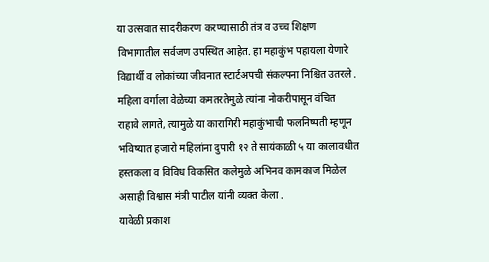या उत्सवात सादरीकरण करण्यासाठी तंत्र व उच्च शिक्षण विभागातील सर्वजण उपस्थित आहेत. हा महाकुंभ पहायला येणारे विद्यार्थी व लोकांच्या जीवनात स्टार्टअपची संकल्पना निश्चित उतरले . महिला वर्गाला वेळेच्या कमतरतेमुळे त्यांना नोकरीपासून वंचित राहावे लागते, त्यामुळे या कारागिरी महाकुंभाची फलनिष्पती म्हणून भविष्यात हजारो महिलांना दुपारी १२ ते सायंकाळी ५ या कालावधीत हस्तकला व विविध विकसित कलेमुळे अभिनव कामकाज मिळेल असाही विश्वास मंत्री पाटील यांनी व्यक्त केला .
यावेळी प्रकाश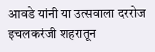आवडे यांनी या उत्सवाला दररोज इचलकरंजी शहरातून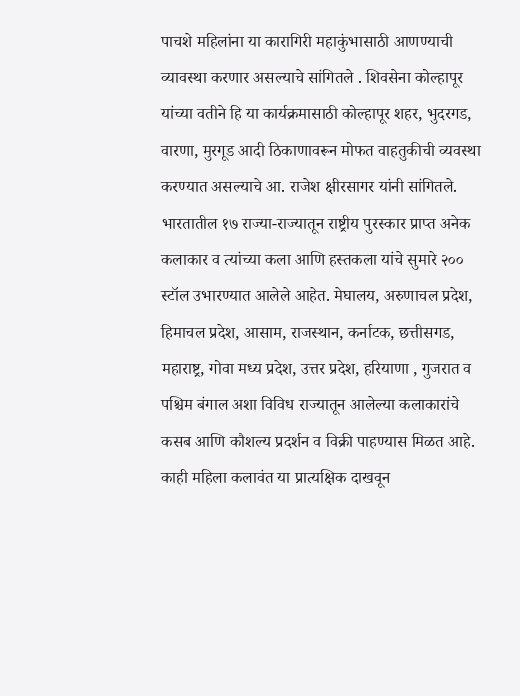पाचशे महिलांना या कारागिरी महाकुंभासाठी आणण्याची व्यावस्था करणार असल्याचे सांगितले . शिवसेना कोल्हापूर यांच्या वतीने हि या कार्यक्रमासाठी कोल्हापूर शहर, भुदरगड, वारणा, मुरगूड आदी ठिकाणावरून मोफत वाहतुकीची व्यवस्था करण्यात असल्याचे आ. राजेश क्षीरसागर यांनी सांगितले.
भारतातील १७ राज्या-राज्यातून राष्ट्रीय पुरस्कार प्राप्त अनेक कलाकार व त्यांच्या कला आणि हस्तकला यांचे सुमारे २०० स्टॉल उभारण्यात आलेले आहेत. मेघालय, अरुणाचल प्रदेश, हिमाचल प्रदेश, आसाम, राजस्थान, कर्नाटक, छत्तीसगड, महाराष्ट्र, गोवा मध्य प्रदेश, उत्तर प्रदेश, हरियाणा , गुजरात व पश्चिम बंगाल अशा विविध राज्यातून आलेल्या कलाकारांचे कसब आणि कौशल्य प्रदर्शन व विक्री पाहण्यास मिळत आहे. काही महिला कलावंत या प्रात्यक्षिक दाखवून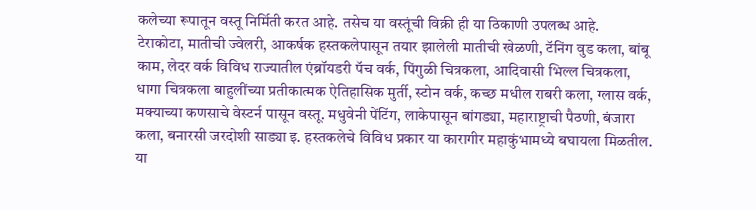कलेच्या रूपातून वस्तू निर्मिती करत आहे. तसेच या वस्तूंची विक्री ही या ठिकाणी उपलब्ध आहे.
टेराकोटा, मातीची ज्वेलरी, आकर्षक हस्तकलेपासून तयार झालेली मातीची खेळणी, टॅनिंग वुड कला, बांबू काम, लेदर वर्क विविध राज्यातील एंब्रॉयडरी पॅच वर्क, पिंगुळी चित्रकला, आदिवासी भिल्ल चित्रकला, धागा चित्रकला बाहुलींच्या प्रतीकात्मक ऐतिहासिक मुर्ती, स्टोन वर्क, कच्छ मधील राबरी कला, ग्लास वर्क, मक्याच्या कणसाचे वेस्टर्न पासून वस्तू. मधुवेनी पेंटिंग, लाकेपासून बांगड्या, महाराष्ट्राची पैठणी, बंजारा कला, बनारसी जरदोशी साड्या इ. हस्तकलेचे विविध प्रकार या कारागीर महाकुंभामध्ये बघायला मिळतील.
या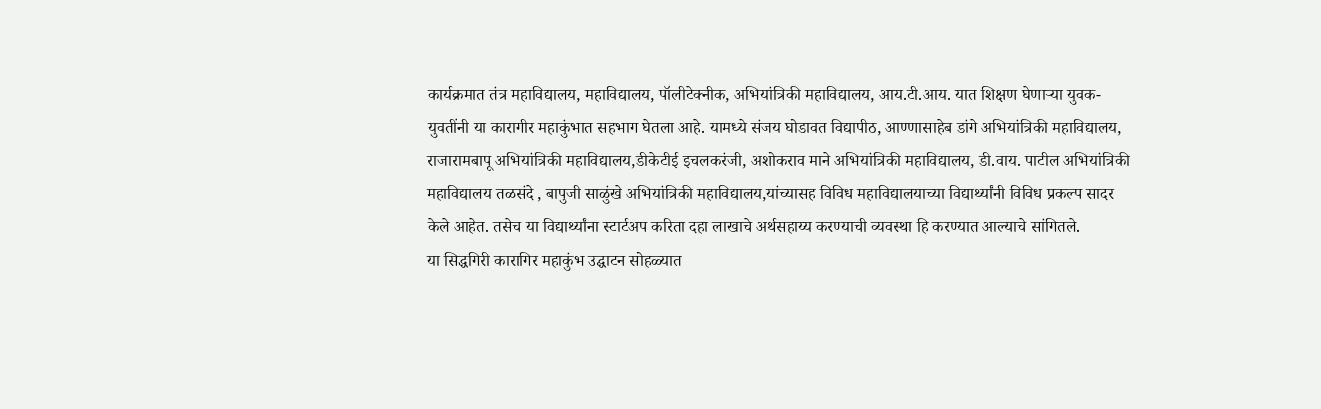कार्यक्रमात तंत्र महाविद्यालय, महाविद्यालय, पॉलीटेक्नीक, अभियांत्रिकी महाविद्यालय, आय.टी.आय. यात शिक्षण घेणाऱ्या युवक-युवतींनी या कारागीर महाकुंभात सहभाग घेतला आहे. यामध्ये संजय घोडावत विद्यापीठ, आण्णासाहेब डांगे अभियांत्रिकी महाविद्यालय, राजारामबापू अभियांत्रिकी महाविद्यालय,डीकेटीई इचलकरंजी, अशोकराव माने अभियांत्रिकी महाविद्यालय, डी.वाय. पाटील अभियांत्रिकी महाविद्यालय तळसंदे , बापुजी साळुंखे अभियांत्रिकी महाविद्यालय,यांच्यासह विविध महाविद्यालयाच्या विद्यार्थ्यांनी विविध प्रकल्प सादर केले आहेत. तसेच या विद्यार्थ्यांना स्टार्टअप करिता दहा लाखाचे अर्थसहाय्य करण्याची व्यवस्था हि करण्यात आल्याचे सांगितले.
या सिद्धगिरी कारागिर महाकुंभ उद्घाटन सोहळ्यात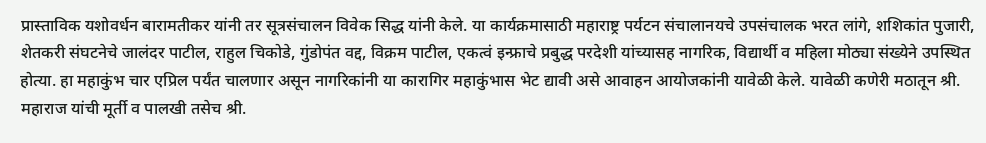प्रास्ताविक यशोवर्धन बारामतीकर यांनी तर सूत्रसंचालन विवेक सिद्ध यांनी केले. या कार्यक्रमासाठी महाराष्ट्र पर्यटन संचालानयचे उपसंचालक भरत लांगे, शशिकांत पुजारी, शेतकरी संघटनेचे जालंदर पाटील, राहुल चिकोडे, गुंडोपंत वद्द, विक्रम पाटील, एकत्वं इन्फ्राचे प्रबुद्ध परदेशी यांच्यासह नागरिक, विद्यार्थी व महिला मोठ्या संख्येने उपस्थित होत्या. हा महाकुंभ चार एप्रिल पर्यंत चालणार असून नागरिकांनी या कारागिर महाकुंभास भेट द्यावी असे आवाहन आयोजकांनी यावेळी केले. यावेळी कणेरी मठातून श्री. महाराज यांची मूर्ती व पालखी तसेच श्री.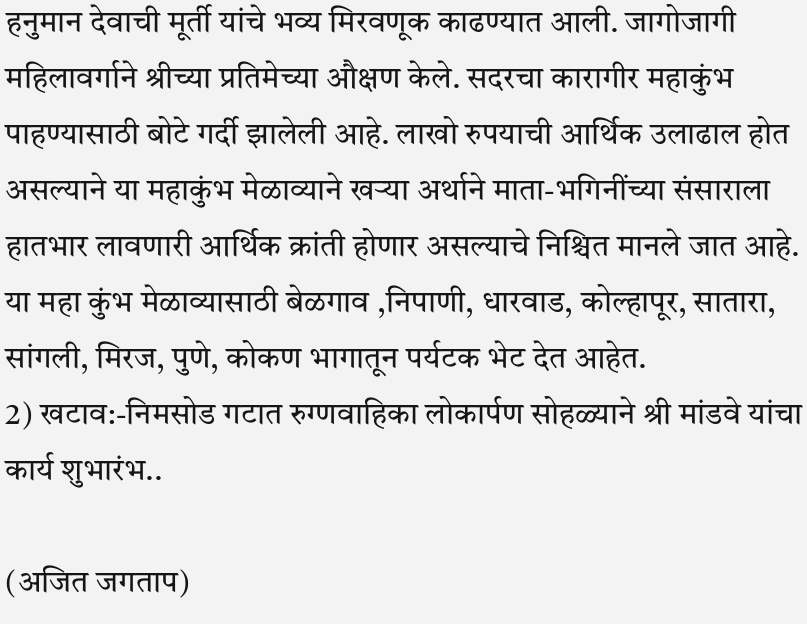हनुमान देवाची मूर्ती यांचे भव्य मिरवणूक काढण्यात आली. जागोजागी महिलावर्गाने श्रीच्या प्रतिमेच्या औक्षण केले. सदरचा कारागीर महाकुंभ पाहण्यासाठी बोटे गर्दी झालेली आहे. लाखो रुपयाची आर्थिक उलाढाल होत असल्याने या महाकुंभ मेळाव्याने खऱ्या अर्थाने माता-भगिनींच्या संसाराला हातभार लावणारी आर्थिक क्रांती होणार असल्याचे निश्चित मानले जात आहे. या महा कुंभ मेळाव्यासाठी बेळगाव ,निपाणी, धारवाड, कोल्हापूर, सातारा, सांगली, मिरज, पुणे, कोकण भागातून पर्यटक भेट देत आहेत.
2) खटाव:-निमसोड गटात रुग्णवाहिका लोकार्पण सोहळ्याने श्री मांडवे यांचा कार्य शुभारंभ..

(अजित जगताप)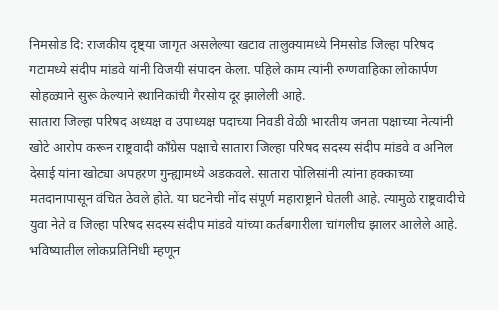निमसोड दि: राजकीय दृष्ट्या जागृत असलेल्या खटाव तालुक्यामध्ये निमसोड जिल्हा परिषद गटामध्ये संदीप मांडवे यांनी विजयी संपादन केला. पहिले काम त्यांनी रुग्णवाहिका लोकार्पण सोहळ्याने सुरू केल्याने स्थानिकांची गैरसोय दूर झालेली आहे.
सातारा जिल्हा परिषद अध्यक्ष व उपाध्यक्ष पदाच्या निवडी वेळी भारतीय जनता पक्षाच्या नेत्यांनी खोटे आरोप करून राष्ट्रवादी काँग्रेस पक्षाचे सातारा जिल्हा परिषद सदस्य संदीप मांडवे व अनिल देसाई यांना खोट्या अपहरण गुन्ह्यामध्ये अडकवले. सातारा पोलिसांनी त्यांना हक्काच्या मतदानापासून वंचित ठेवले होते. या घटनेची नोंद संपूर्ण महाराष्ट्राने घेतली आहे. त्यामुळे राष्ट्रवादीचे युवा नेते व जिल्हा परिषद सदस्य संदीप मांडवे यांच्या कर्तबगारीला चांगलीच झालर आलेले आहे. भविष्यातील लोकप्रतिनिधी म्हणून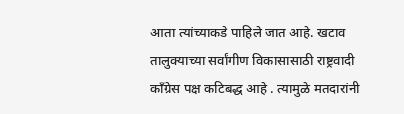आता त्यांच्याकडे पाहिले जात आहे. खटाव तालुक्याच्या सर्वांगीण विकासासाठी राष्ट्रवादी काँग्रेस पक्ष कटिबद्ध आहे . त्यामुळे मतदारांनी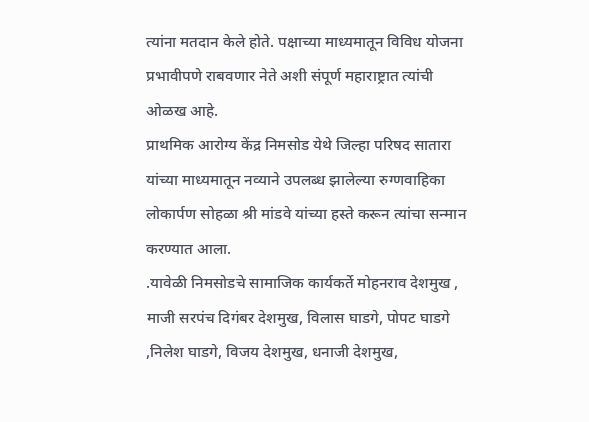त्यांना मतदान केले होते. पक्षाच्या माध्यमातून विविध योजना प्रभावीपणे राबवणार नेते अशी संपूर्ण महाराष्ट्रात त्यांची ओळख आहे.
प्राथमिक आरोग्य केंद्र निमसोड येथे जिल्हा परिषद सातारा यांच्या माध्यमातून नव्याने उपलब्ध झालेल्या रुग्णवाहिका लोकार्पण सोहळा श्री मांडवे यांच्या हस्ते करून त्यांचा सन्मान करण्यात आला.
.यावेळी निमसोडचे सामाजिक कार्यकर्ते मोहनराव देशमुख , माजी सरपंच दिगंबर देशमुख, विलास घाडगे, पोपट घाडगे ,निलेश घाडगे, विजय देशमुख, धनाजी देशमुख,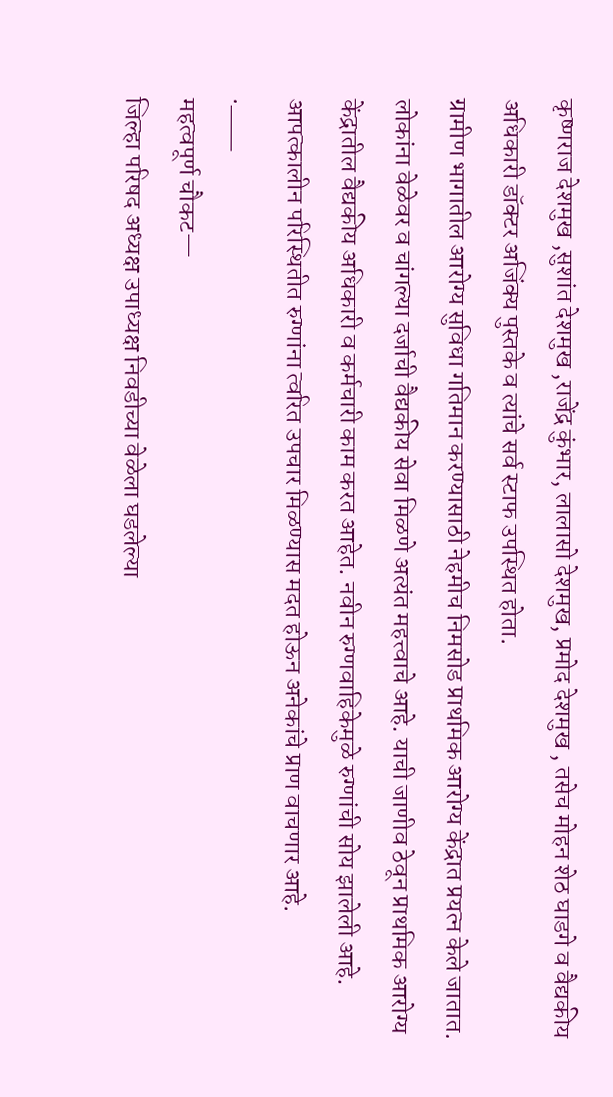कृष्णराज देशमुख ,सुशांत देशमुख ,राजेंद्र कुंभार, लालासो देशमुख, प्रमोद देशमुख , तसेच मोहन शेठ घाडगे व वैद्यकीय अधिकारी डॉक्टर अजिंक्य पुस्तके व त्यांचे सर्व स्टाफ उपस्थित होता.
ग्रामीण भागातील आरोग्य सुविधा गतिमान करण्यासाठी नेहमीच निमसोड प्राथमिक आरोग्य केंद्रात प्रयत्न केले जातात. लोकांना वेळेवर व चांगल्या दर्जाची वैद्यकीय सेवा मिळणे अत्यंत महत्त्वाचे आहे. याची जाणीव ठेवून प्राथमिक आरोग्य केंद्रातील वैद्यकीय अधिकारी व कर्मचारी काम करत आहेत. नवीन रुग्णवाहिकेमुळे रुग्णांची सोय झालेली आहे. आपत्कालीन परिस्थितीत रुग्णांना त्वरित उपचार मिळण्यास मदत होऊन अनेकांचे प्राण वाचणार आहे.
.___
महत्वपूर्ण चौकट—
जिल्हा परिषद अध्यक्ष उपाध्यक्ष निवडीच्या वेळेला घडलेल्या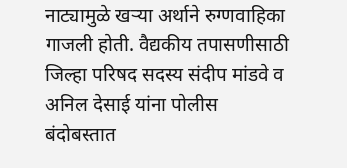नाट्यामुळे खऱ्या अर्थाने रुग्णवाहिका गाजली होती. वैद्यकीय तपासणीसाठी जिल्हा परिषद सदस्य संदीप मांडवे व अनिल देसाई यांना पोलीस बंदोबस्तात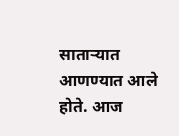साताऱ्यात आणण्यात आले होते. आज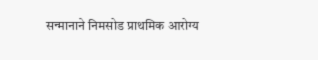सन्मानाने निमसोड प्राथमिक आरोग्य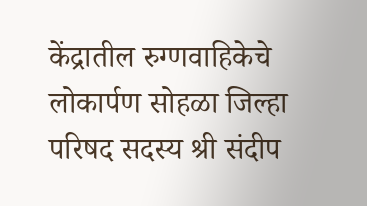केंद्रातील रुग्णवाहिकेचे लोकार्पण सोहळा जिल्हा परिषद सदस्य श्री संदीप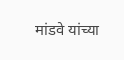मांडवे यांच्या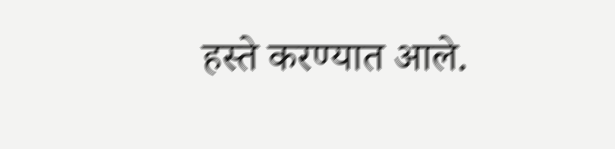हस्ते करण्यात आले.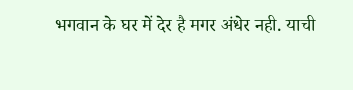भगवान के घर में देर है मगर अंधेर नही. याची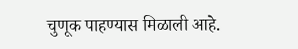चुणूक पाहण्यास मिळाली आहे.